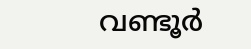വണ്ടൂര്‍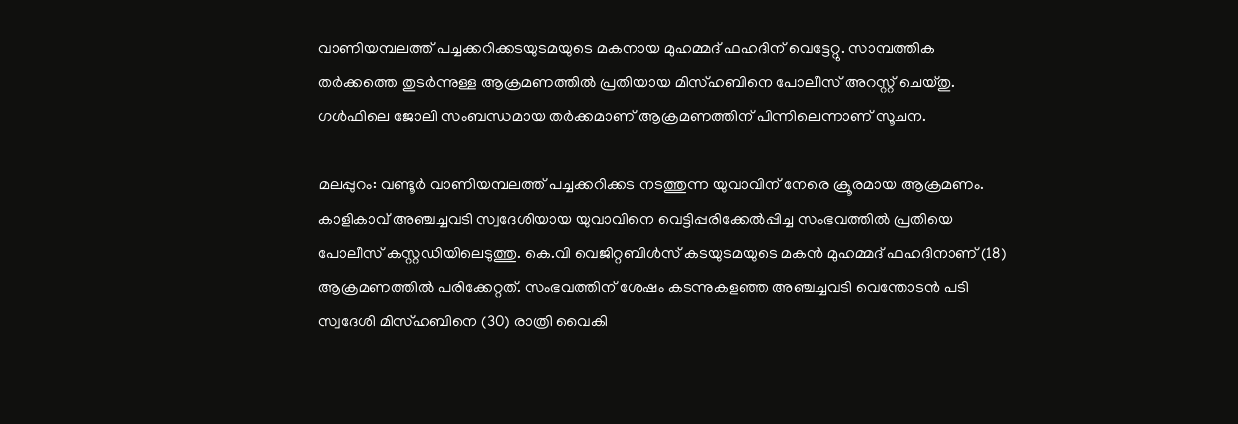വാണിയമ്പലത്ത് പച്ചക്കറിക്കടയുടമയുടെ മകനായ മുഹമ്മദ് ഫഹദിന് വെട്ടേറ്റു. സാമ്പത്തിക തര്‍ക്കത്തെ തുടര്‍ന്നുള്ള ആക്രമണത്തില്‍ പ്രതിയായ മിസ്ഹബിനെ പോലീസ് അറസ്റ്റ് ചെയ്തു. ഗള്‍ഫിലെ ജോലി സംബന്ധമായ തര്‍ക്കമാണ് ആക്രമണത്തിന് പിന്നിലെന്നാണ് സൂചന.

മലപ്പുറം: വണ്ടൂര്‍ വാണിയമ്പലത്ത് പച്ചക്കറിക്കട നടത്തുന്ന യുവാവിന് നേരെ ക്രൂരമായ ആക്രമണം. കാളികാവ് അഞ്ചച്ചവടി സ്വദേശിയായ യുവാവിനെ വെട്ടിപ്പരിക്കേല്‍പ്പിച്ച സംഭവത്തില്‍ പ്രതിയെ പോലീസ് കസ്റ്റഡിയിലെടുത്തു. കെ.വി വെജിറ്റബിള്‍സ് കടയുടമയുടെ മകന്‍ മുഹമ്മദ് ഫഹദിനാണ് (18) ആക്രമണത്തില്‍ പരിക്കേറ്റത്. സംഭവത്തിന് ശേഷം കടന്നുകളഞ്ഞ അഞ്ചച്ചവടി വെന്തോടന്‍ പടി സ്വദേശി മിസ്ഹബിനെ (30) രാത്രി വൈകി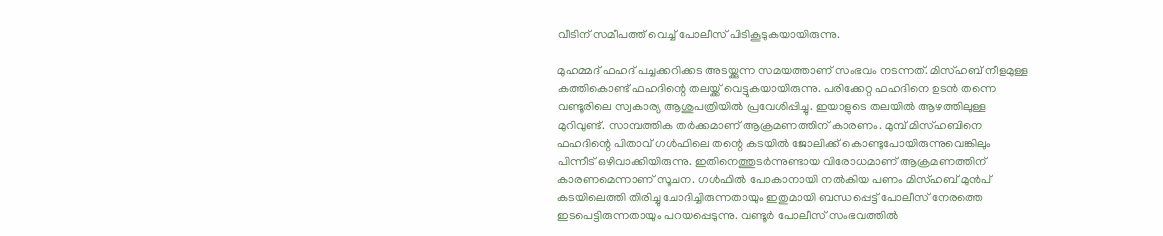വീടിന് സമീപത്ത് വെച്ച് പോലീസ് പിടികൂടുകയായിരുന്നു.

മുഹമ്മദ് ഫഹദ് പച്ചക്കറിക്കട അടയ്ക്കുന്ന സമയത്താണ് സംഭവം നടന്നത്. മിസ്ഹബ് നീളമുള്ള കത്തികൊണ്ട് ഫഹദിന്റെ തലയ്ക്ക് വെട്ടുകയായിരുന്നു. പരിക്കേറ്റ ഫഹദിനെ ഉടന്‍ തന്നെ വണ്ടൂരിലെ സ്വകാര്യ ആശുപത്രിയില്‍ പ്രവേശിപ്പിച്ചു. ഇയാളുടെ തലയില്‍ ആഴത്തിലുള്ള മുറിവുണ്ട്. സാമ്പത്തിക തര്‍ക്കമാണ് ആക്രമണത്തിന് കാരണം. മുമ്പ് മിസ്ഹബിനെ ഫഹദിന്റെ പിതാവ് ഗള്‍ഫിലെ തന്റെ കടയില്‍ ജോലിക്ക് കൊണ്ടുപോയിരുന്നുവെങ്കിലും പിന്നീട് ഒഴിവാക്കിയിരുന്നു. ഇതിനെത്തുടര്‍ന്നുണ്ടായ വിരോധമാണ് ആക്രമണത്തിന് കാരണമെന്നാണ് സൂചന. ഗള്‍ഫില്‍ പോകാനായി നല്‍കിയ പണം മിസ്ഹബ് മുന്‍പ് കടയിലെത്തി തിരിച്ചു ചോദിച്ചിരുന്നതായും ഇതുമായി ബന്ധപ്പെട്ട് പോലീസ് നേരത്തെ ഇടപെട്ടിരുന്നതായും പറയപ്പെടുന്നു. വണ്ടൂര്‍ പോലീസ് സംഭവത്തില്‍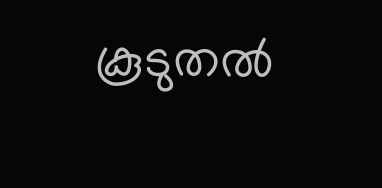കൂടുതല്‍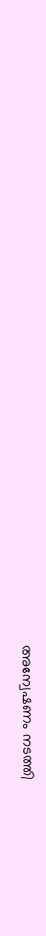അന്വേഷണം നടത്തി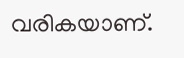വരികയാണ്.